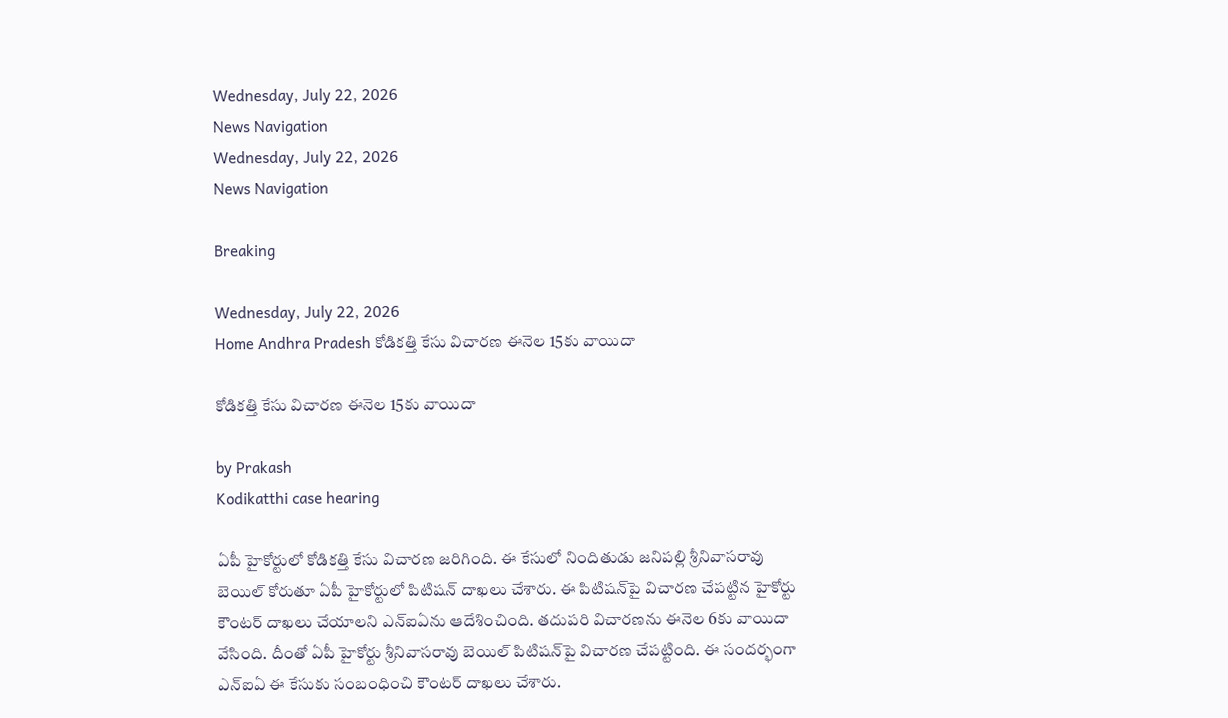Wednesday, July 22, 2026
News Navigation
Wednesday, July 22, 2026
News Navigation

Breaking

Wednesday, July 22, 2026
Home Andhra Pradesh కోడికత్తి కేసు విచారణ ఈనెల 15కు వాయిదా

కోడికత్తి కేసు విచారణ ఈనెల 15కు వాయిదా

by Prakash
Kodikatthi case hearing

ఏపీ హైకోర్టులో కోడికత్తి కేసు విచారణ జరిగింది. ఈ కేసులో నిందితుడు జనిపల్లి శ్రీనివాసరావు బెయిల్ కోరుతూ ఏపీ హైకోర్టులో పిటిషన్ దాఖలు చేశారు. ఈ పిటిషన్‌పై విచారణ చేపట్టిన హైకోర్టు కౌంటర్ దాఖలు చేయాలని ఎన్ఐఏను ఆదేశించింది. తదుపరి విచారణను ఈనెల 6కు వాయిదా వేసింది. దీంతో ఏపీ హైకోర్టు శ్రీనివాసరావు బెయిల్ పిటిషన్‌పై విచారణ చేపట్టింది. ఈ సందర్భంగా ఎన్ఐఏ ఈ కేసుకు సంబంధించి కౌంటర్ దాఖలు చేశారు.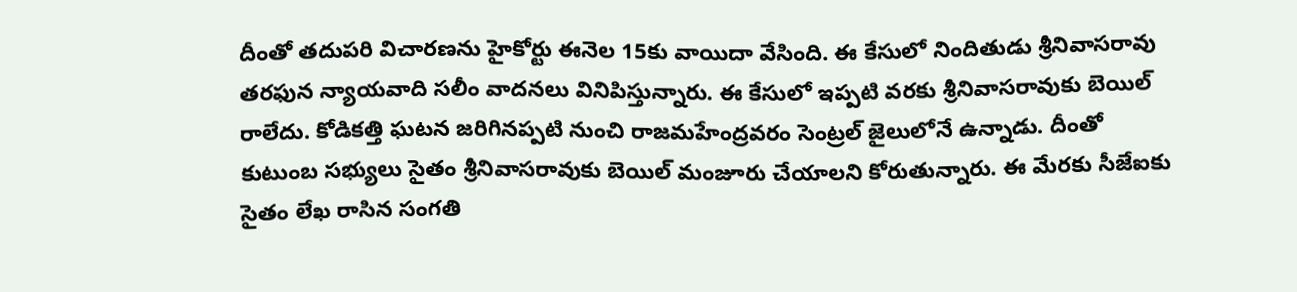దీంతో తదుపరి విచారణను హైకోర్టు ఈనెల 15కు వాయిదా వేసింది. ఈ కేసులో నిందితుడు శ్రీనివాసరావు తరఫున న్యాయవాది సలీం వాదనలు వినిపిస్తున్నారు. ఈ కేసులో ఇప్పటి వరకు శ్రీనివాసరావుకు బెయిల్ రాలేదు. కోడికత్తి ఘటన జరిగినప్పటి నుంచి రాజమహేంద్రవరం సెంట్రల్ జైలులోనే ఉన్నాడు. దీంతో కుటుంబ సభ్యులు సైతం శ్రీనివాసరావుకు బెయిల్ మంజూరు చేయాలని కోరుతున్నారు. ఈ మేరకు సీజేఐకు సైతం లేఖ రాసిన సంగతి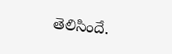తెలిసిందే.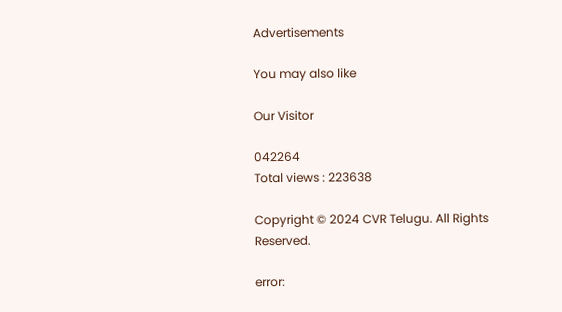Advertisements

You may also like

Our Visitor

042264
Total views : 223638

Copyright © 2024 CVR Telugu. All Rights Reserved.

error: